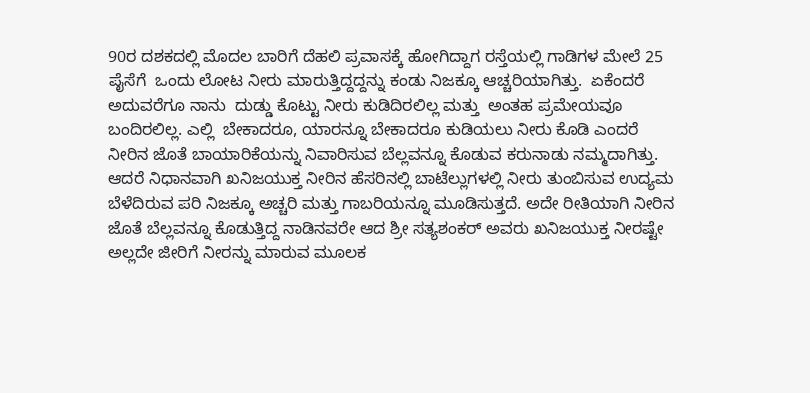90ರ ದಶಕದಲ್ಲಿ ಮೊದಲ ಬಾರಿಗೆ ದೆಹಲಿ ಪ್ರವಾಸಕ್ಕೆ ಹೋಗಿದ್ದಾಗ ರಸ್ತೆಯಲ್ಲಿ ಗಾಡಿಗಳ ಮೇಲೆ 25 ಪೈಸೆಗೆ  ಒಂದು ಲೋಟ ನೀರು ಮಾರುತ್ತಿದ್ದದ್ದನ್ನು ಕಂಡು ನಿಜಕ್ಕೂ ಆಚ್ಚರಿಯಾಗಿತ್ತು.  ಏಕೆಂದರೆ ಅದುವರೆಗೂ ನಾನು  ದುಡ್ಡು ಕೊಟ್ಟು ನೀರು ಕುಡಿದಿರಲಿಲ್ಲ ಮತ್ತು  ಅಂತಹ ಪ್ರಮೇಯವೂ ಬಂದಿರಲಿಲ್ಲ. ಎಲ್ಲಿ  ಬೇಕಾದರೂ, ಯಾರನ್ನೂ ಬೇಕಾದರೂ ಕುಡಿಯಲು ನೀರು ಕೊಡಿ ಎಂದರೆ ನೀರಿನ ಜೊತೆ ಬಾಯಾರಿಕೆಯನ್ನು ನಿವಾರಿಸುವ ಬೆಲ್ಲವನ್ನೂ ಕೊಡುವ ಕರುನಾಡು ನಮ್ಮದಾಗಿತ್ತು. ಆದರೆ ನಿಧಾನವಾಗಿ ಖನಿಜಯುಕ್ತ ನೀರಿನ ಹೆಸರಿನಲ್ಲಿ ಬಾಟೆಲ್ಲುಗಳಲ್ಲಿ ನೀರು ತುಂಬಿಸುವ ಉದ್ಯಮ ಬೆಳೆದಿರುವ ಪರಿ ನಿಜಕ್ಕೂ ಅಚ್ಚರಿ ಮತ್ತು ಗಾಬರಿಯನ್ನೂ ಮೂಡಿಸುತ್ತದೆ. ಅದೇ ರೀತಿಯಾಗಿ ನೀರಿನ ಜೊತೆ ಬೆಲ್ಲವನ್ನೂ ಕೊಡುತ್ತಿದ್ದ ನಾಡಿನವರೇ ಆದ ಶ್ರೀ ಸತ್ಯಶಂಕರ್ ಅವರು ಖನಿಜಯುಕ್ತ ನೀರಷ್ಟೇ ಅಲ್ಲದೇ ಜೀರಿಗೆ ನೀರನ್ನು ಮಾರುವ ಮೂಲಕ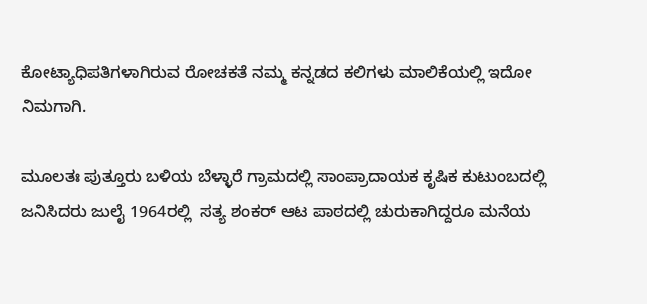ಕೋಟ್ಯಾಧಿಪತಿಗಳಾಗಿರುವ ರೋಚಕತೆ ನಮ್ಮ ಕನ್ನಡದ ಕಲಿಗಳು ಮಾಲಿಕೆಯಲ್ಲಿ ಇದೋ ನಿಮಗಾಗಿ.

ಮೂಲತಃ ಪುತ್ತೂರು ಬಳಿಯ ಬೆಳ್ಳಾರೆ ಗ್ರಾಮದಲ್ಲಿ ಸಾಂಪ್ರಾದಾಯಕ ಕೃಷಿಕ ಕುಟುಂಬದಲ್ಲಿ ಜನಿಸಿದರು ಜುಲೈ 1964ರಲ್ಲಿ  ಸತ್ಯ ಶಂಕರ್ ಆಟ ಪಾಠದಲ್ಲಿ ಚುರುಕಾಗಿದ್ದರೂ ಮನೆಯ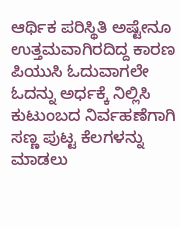ಆರ್ಥಿಕ ಪರಿಸ್ಥಿತಿ ಅಷ್ಟೇನೂ ಉತ್ತಮವಾಗಿರದಿದ್ದ ಕಾರಣ  ಪಿಯುಸಿ ಓದುವಾಗಲೇ  ಓದನ್ನು ಅರ್ಧಕ್ಕೆ ನಿಲ್ಲಿಸಿ ಕುಟುಂಬದ ನಿರ್ವಹಣೆಗಾಗಿ ಸಣ್ಣ ಪುಟ್ಟ ಕೆಲಗಳನ್ನು ಮಾಡಲು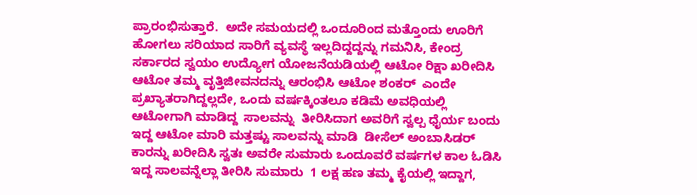ಪ್ರಾರಂಭಿಸುತ್ತಾರೆ.  ಅದೇ ಸಮಯದಲ್ಲಿ ಒಂದೂರಿಂದ ಮತ್ತೊಂದು ಊರಿಗೆ ಹೋಗಲು ಸರಿಯಾದ ಸಾರಿಗೆ ವ್ಯವಸ್ಥೆ ಇಲ್ಲದಿದ್ದದ್ದನ್ನು ಗಮನಿಸಿ, ಕೇಂದ್ರ ಸರ್ಕಾರದ ಸ್ವಯಂ ಉದ್ಯೋಗ ಯೋಜನೆಯಡಿಯಲ್ಲಿ ಆಟೋ ರಿಕ್ಷಾ ಖರೀದಿಸಿ ಆಟೋ ತಮ್ಮ ವೃತ್ತಿಜೀವನದನ್ನು ಆರಂಭಿಸಿ ಆಟೋ ಶಂಕರ್  ಎಂದೇ ಪ್ರಖ್ಯಾತರಾಗಿದ್ದಲ್ಲದೇ, ಒಂದು ವರ್ಷಕ್ಕಿಂತಲೂ ಕಡಿಮೆ ಅವಧಿಯಲ್ಲಿ ಆಟೋಗಾಗಿ ಮಾಡಿದ್ದ  ಸಾಲವನ್ನು  ತೀರಿಸಿದಾಗ ಅವರಿಗೆ ಸ್ವಲ್ಪ ಧೈರ್ಯ ಬಂದು ಇದ್ದ ಆಟೋ ಮಾರಿ ಮತ್ತಷ್ಟು ಸಾಲವನ್ನು ಮಾಡಿ  ಡೀಸೆಲ್ ಅಂಬಾಸಿಡರ್ ಕಾರನ್ನು ಖರೀದಿಸಿ ಸ್ವತಃ ಅವರೇ ಸುಮಾರು ಒಂದೂವರೆ ವರ್ಷಗಳ ಕಾಲ ಓಡಿಸಿ  ಇದ್ದ ಸಾಲವನ್ನೆಲ್ಲಾ ತೀರಿಸಿ ಸುಮಾರು  1 ಲಕ್ಷ ಹಣ ತಮ್ಮ ಕೈಯಲ್ಲಿ ಇದ್ದಾಗ,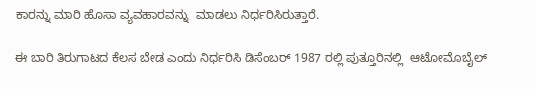ಕಾರನ್ನು ಮಾರಿ ಹೊಸಾ ವ್ಯವಹಾರವನ್ನು  ಮಾಡಲು ನಿರ್ಧರಿಸಿರುತ್ತಾರೆ.

ಈ ಬಾರಿ ತಿರುಗಾಟದ ಕೆಲಸ ಬೇಡ ಎಂದು ನಿರ್ಧರಿಸಿ ಡಿಸೆಂಬರ್ 1987 ರಲ್ಲಿ ಪುತ್ತೂರಿನಲ್ಲಿ  ಆಟೋಮೊಬೈಲ್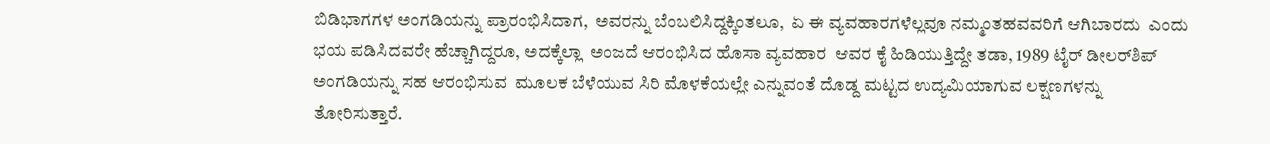ಬಿಡಿಭಾಗಗಳ ಅಂಗಡಿಯನ್ನು ಪ್ರಾರಂಭಿಸಿದಾಗ,  ಅವರನ್ನು ಬೆಂಬಲಿಸಿದ್ದಕ್ಕಿಂತಲೂ,  ಏ ಈ ವ್ಯವಹಾರಗಳೆಲ್ಲವೂ ನಮ್ಮಂತಹವವರಿಗೆ ಆಗಿಬಾರದು  ಎಂದು ಭಯ ಪಡಿಸಿದವರೇ ಹೆಚ್ಚಾಗಿದ್ದರೂ, ಅದಕ್ಕೆಲ್ಲಾ  ಅಂಜದೆ ಆರಂಭಿಸಿದ ಹೊಸಾ ವ್ಯವಹಾರ  ಆವರ ಕೈ ಹಿಡಿಯುತ್ತಿದ್ದೇ ತಡಾ, 1989 ಟೈರ್ ಡೀಲರ್‌ಶಿಪ್ ಅಂಗಡಿಯನ್ನು ಸಹ ಆರಂಭಿಸುವ  ಮೂಲಕ ಬೆಳೆಯುವ ಸಿರಿ ಮೊಳಕೆಯಲ್ಲೇ ಎನ್ನುವಂತೆ ದೊಡ್ದ ಮಟ್ಟದ ಉದ್ಯಮಿಯಾಗುವ ಲಕ್ಷಣಗಳನ್ನು ತೋರಿಸುತ್ತಾರೆ.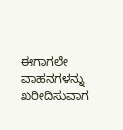ಈಗಾಗಲೇ ವಾಹನಗಳನ್ನು ಖರೀದಿಸುವಾಗ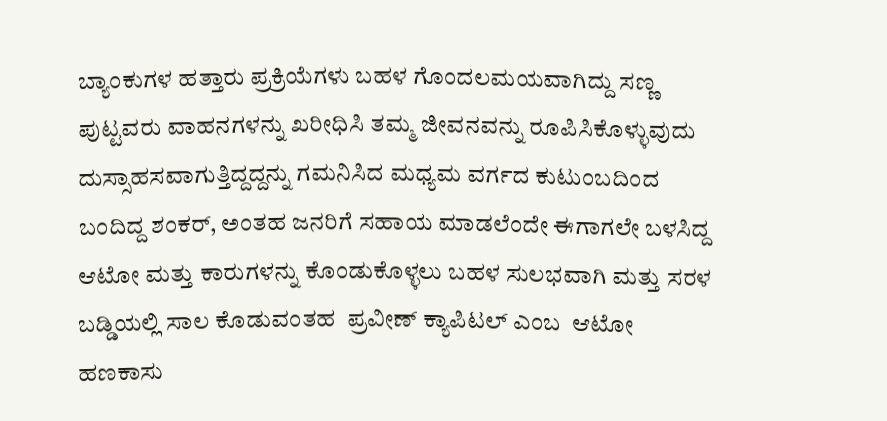ಬ್ಯಾಂಕುಗಳ ಹತ್ತಾರು ಪ್ರಕ್ರಿಯೆಗಳು ಬಹಳ ಗೊಂದಲಮಯವಾಗಿದ್ದು ಸಣ್ಣ ಪುಟ್ಟವರು ವಾಹನಗಳನ್ನು ಖರೀಧಿಸಿ ತಮ್ಮ ಜೀವನವನ್ನು ರೂಪಿಸಿಕೊಳ್ಳುವುದು ದುಸ್ಸಾಹಸವಾಗುತ್ತಿದ್ದದ್ದನ್ನು ಗಮನಿಸಿದ ಮಧ್ಯಮ ವರ್ಗದ ಕುಟುಂಬದಿಂದ ಬಂದಿದ್ದ ಶಂಕರ್, ಅಂತಹ ಜನರಿಗೆ ಸಹಾಯ ಮಾಡಲೆಂದೇ ಈಗಾಗಲೇ ಬಳಸಿದ್ದ  ಆಟೋ ಮತ್ತು ಕಾರುಗಳನ್ನು ಕೊಂಡುಕೊಳ್ಳಲು ಬಹಳ ಸುಲಭವಾಗಿ ಮತ್ತು ಸರಳ ಬಡ್ಡಿಯಲ್ಲಿ ಸಾಲ ಕೊಡುವಂತಹ  ಪ್ರವೀಣ್ ಕ್ಯಾಪಿಟಲ್ ಎಂಬ  ಆಟೋ ಹಣಕಾಸು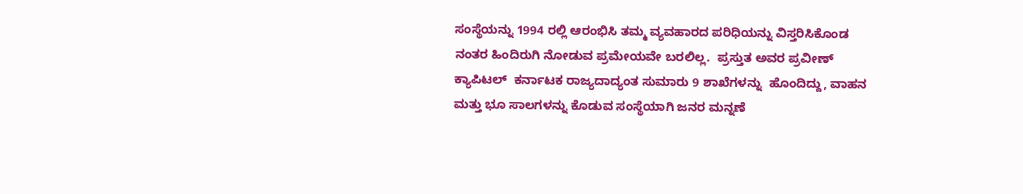ಸಂಸ್ಥೆಯನ್ನು 1994 ರಲ್ಲಿ ಆರಂಭಿಸಿ ತಮ್ಮ ವ್ಯವಹಾರದ ಪರಿಧಿಯನ್ನು ವಿಸ್ತರಿಸಿಕೊಂಡ ನಂತರ ಹಿಂದಿರುಗಿ ನೋಡುವ ಪ್ರಮೇಯವೇ ಬರಲಿಲ್ಲ.  ಪ್ರಸ್ತುತ ಅವರ ಪ್ರವೀಣ್ ಕ್ಯಾಪಿಟಲ್  ಕರ್ನಾಟಕ ರಾಜ್ಯದಾದ್ಯಂತ ಸುಮಾರು 9 ಶಾಖೆಗಳನ್ನು  ಹೊಂದಿದ್ದು, ವಾಹನ ಮತ್ತು ಭೂ ಸಾಲಗಳನ್ನು ಕೊಡುವ ಸಂಸ್ಥೆಯಾಗಿ ಜನರ ಮನ್ನಣೆ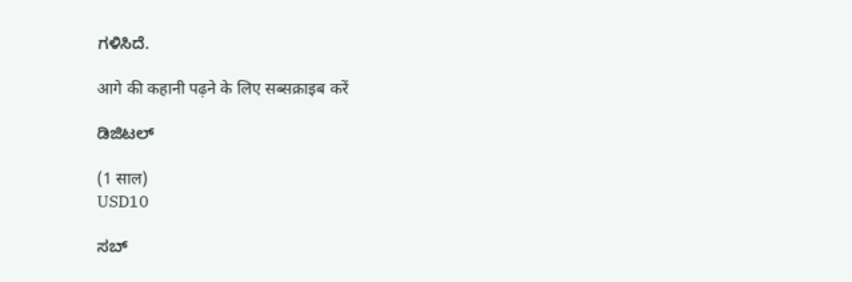ಗಳಿಸಿದೆ.

आगे की कहानी पढ़ने के लिए सब्सक्राइब करें

ಡಿಜಿಟಲ್

(1 साल)
USD10

ಸಬ್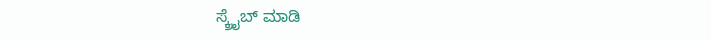ಸ್ಕ್ರೈಬ್ ಮಾಡಿ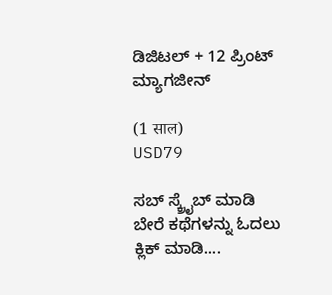ಡಿಜಿಟಲ್ + 12 ಪ್ರಿಂಟ್ ಮ್ಯಾಗಜೀನ್

(1 साल)
USD79

ಸಬ್ ಸ್ಕ್ರೈಬ್ ಮಾಡಿ
ಬೇರೆ ಕಥೆಗಳನ್ನು ಓದಲು ಕ್ಲಿಕ್ ಮಾಡಿ....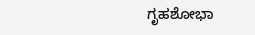ಗೃಹಶೋಭಾ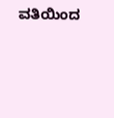ವತಿಯಿಂದ